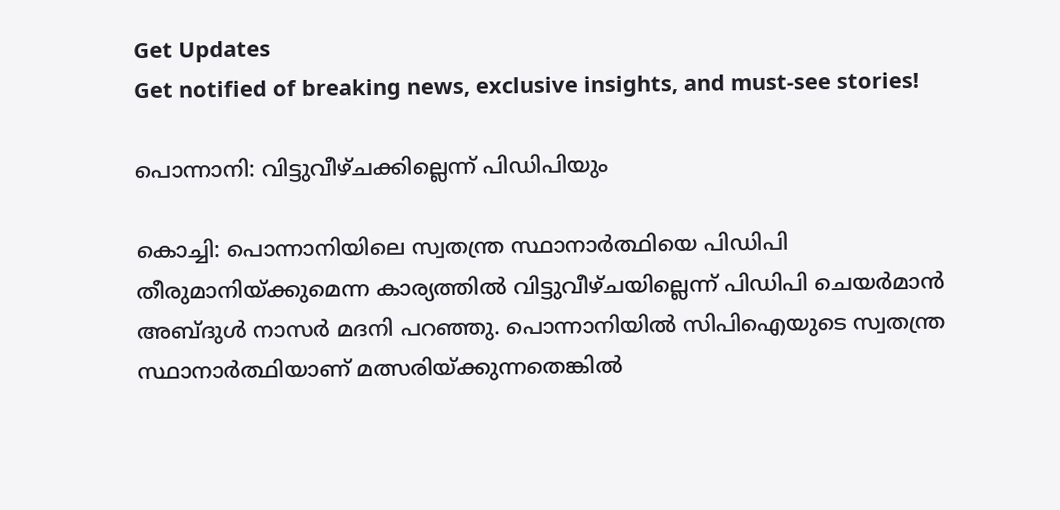Get Updates
Get notified of breaking news, exclusive insights, and must-see stories!

പൊന്നാനി: വിട്ടുവീഴ്‌ചക്കില്ലെന്ന്‌ പിഡിപിയും

കൊച്ചി: പൊന്നാനിയിലെ സ്വതന്ത്ര സ്ഥാനാര്‍ത്ഥിയെ പിഡിപി തീരുമാനിയ്‌ക്കുമെന്ന കാര്യത്തില്‍ വിട്ടുവീഴ്‌ചയില്ലെന്ന്‌ പിഡിപി ചെയര്‍മാന്‍ അബ്ദുള്‍ നാസര്‍ മദനി പറഞ്ഞു. പൊന്നാനിയില്‍ സിപിഐയുടെ സ്വതന്ത്ര സ്ഥാനാര്‍ത്ഥിയാണ്‌ മത്സരിയ്‌ക്കുന്നതെങ്കില്‍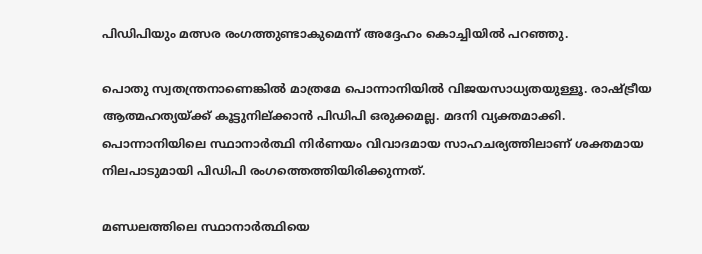പിഡിപിയും മത്സര രംഗത്തുണ്ടാകുമെന്ന്‌ അദ്ദേഹം കൊച്ചിയില്‍ പറഞ്ഞു.

പൊതു സ്വതന്ത്രനാണെങ്കില്‍ മാത്രമേ പൊന്നാനിയില്‍ വിജയസാധ്യതയുള്ളൂ. രാഷ്ട്രീയ ആത്മഹത്യയ്‌ക്ക്‌ കൂട്ടുനില്‌ക്കാന്‍ പിഡിപി ഒരുക്കമല്ല. മദനി വ്യക്തമാക്കി. പൊന്നാനിയിലെ സ്ഥാനാര്‍ത്ഥി നിര്‍ണയം വിവാദമായ സാഹചര്യത്തിലാണ്‌ ശക്തമായ നിലപാടുമായി പിഡിപി രംഗത്തെത്തിയിരിക്കുന്നത്‌.

മണ്ഡലത്തിലെ സ്ഥാനാര്‍ത്ഥിയെ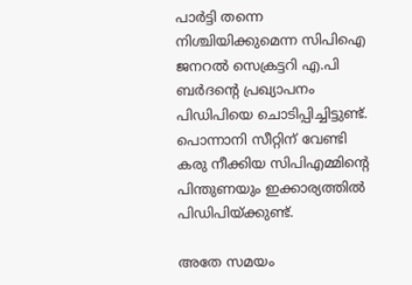പാര്‍ട്ടി തന്നെ നിശ്ചിയിക്കുമെന്ന സിപിഐ ജനറല്‍ സെക്രട്ടറി എ.പി ബര്‍ദന്റെ പ്രഖ്യാപനം പിഡിപിയെ ചൊടിപ്പിച്ചിട്ടുണ്ട്‌. പൊന്നാനി സീറ്റിന്‌ വേണ്ടി കരു നീക്കിയ സിപിഎമ്മിന്റെ പിന്തുണയും ഇക്കാര്യത്തില്‍ പിഡിപിയ്‌ക്കുണ്ട്‌.

അതേ സമയം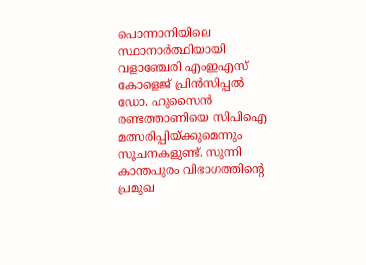പൊന്നാനിയിലെ സ്ഥാനാര്‍ത്ഥിയായി വളാഞ്ചേരി എംഇഎസ്‌ കോളെജ്‌ പ്രിന്‍സിപ്പല്‍ ഡോ. ഹുസൈന്‍ രണ്ടത്താണിയെ സിപിഐ മത്സരിപ്പിയ്‌ക്കുമെന്നും സൂചനകളുണ്ട്‌. സുന്നി കാന്തപുരം വിഭാഗത്തിന്റെ പ്രമുഖ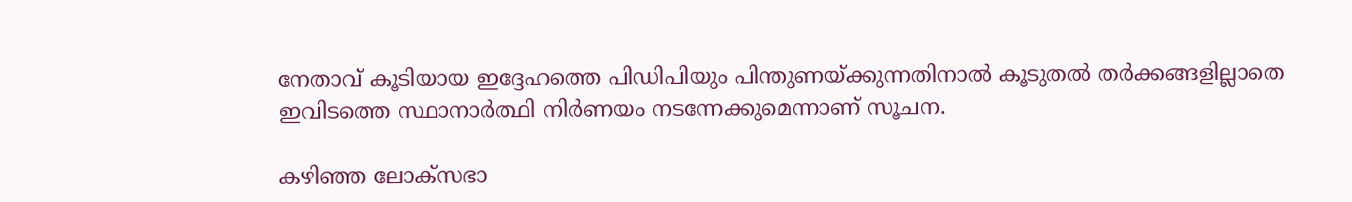നേതാവ്‌ കൂടിയായ ഇദ്ദേഹത്തെ പിഡിപിയും പിന്തുണയ്‌ക്കുന്നതിനാല്‍ കൂടുതല്‍ തര്‍ക്കങ്ങളില്ലാതെ ഇവിടത്തെ സ്ഥാനാര്‍ത്ഥി നിര്‍ണയം നടന്നേക്കുമെന്നാണ്‌ സൂചന.

കഴിഞ്ഞ ലോക്‌സഭാ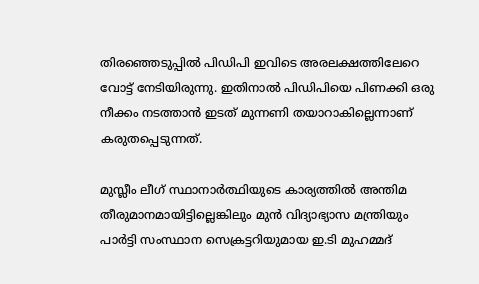തിരഞ്ഞെടുപ്പില്‍ പിഡിപി ഇവിടെ അരലക്ഷത്തിലേറെ വോട്ട്‌ നേടിയിരുന്നു. ഇതിനാല്‍ പിഡിപിയെ പിണക്കി ഒരു നീക്കം നടത്താന്‍ ഇടത്‌ മുന്നണി തയാറാകില്ലെന്നാണ്‌ കരുതപ്പെടുന്നത്‌.

മുസ്ലീം ലീഗ്‌ സ്ഥാനാര്‍ത്ഥിയുടെ കാര്യത്തില്‍ അന്തിമ തീരുമാനമായിട്ടില്ലെങ്കിലും മുന്‍ വിദ്യാഭ്യാസ മന്ത്രിയും പാര്‍ട്ടി സംസ്ഥാന സെക്രട്ടറിയുമായ ഇ.ടി മുഹമ്മദ്‌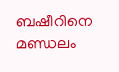ബഷീറിനെ മണ്ഡലം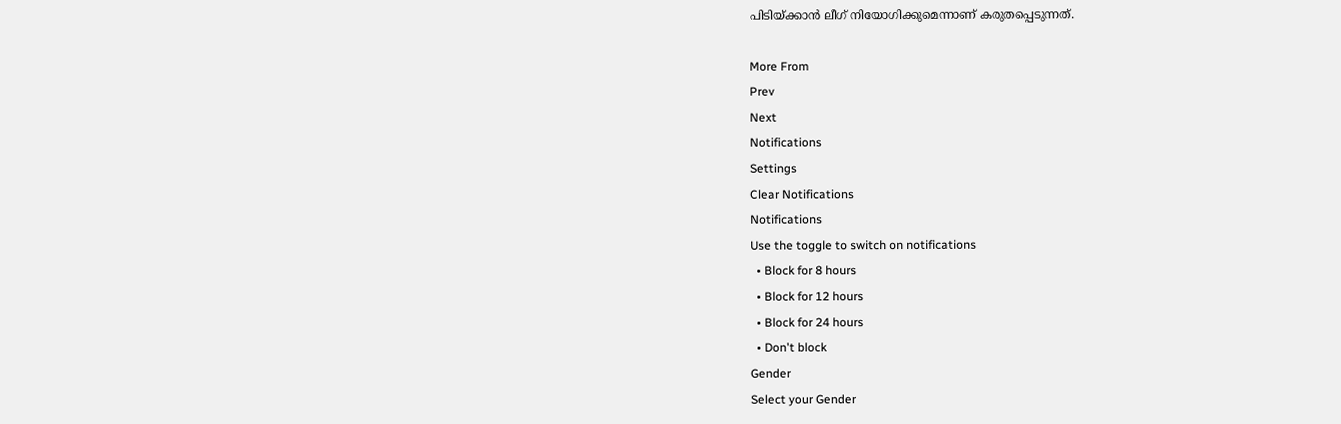പിടിയ്‌ക്കാന്‍ ലീഗ്‌ നിയോഗിക്കുമെന്നാണ്‌ കരുതപ്പെടുന്നത്‌.

More From
Prev
Next
Notifications
Settings
Clear Notifications
Notifications
Use the toggle to switch on notifications
  • Block for 8 hours
  • Block for 12 hours
  • Block for 24 hours
  • Don't block
Gender
Select your Gender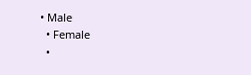• Male
  • Female
  •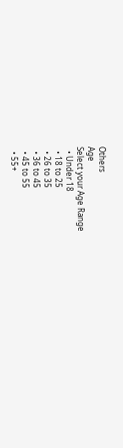Others
Age
Select your Age Range
  • Under 18
  • 18 to 25
  • 26 to 35
  • 36 to 45
  • 45 to 55
  • 55+